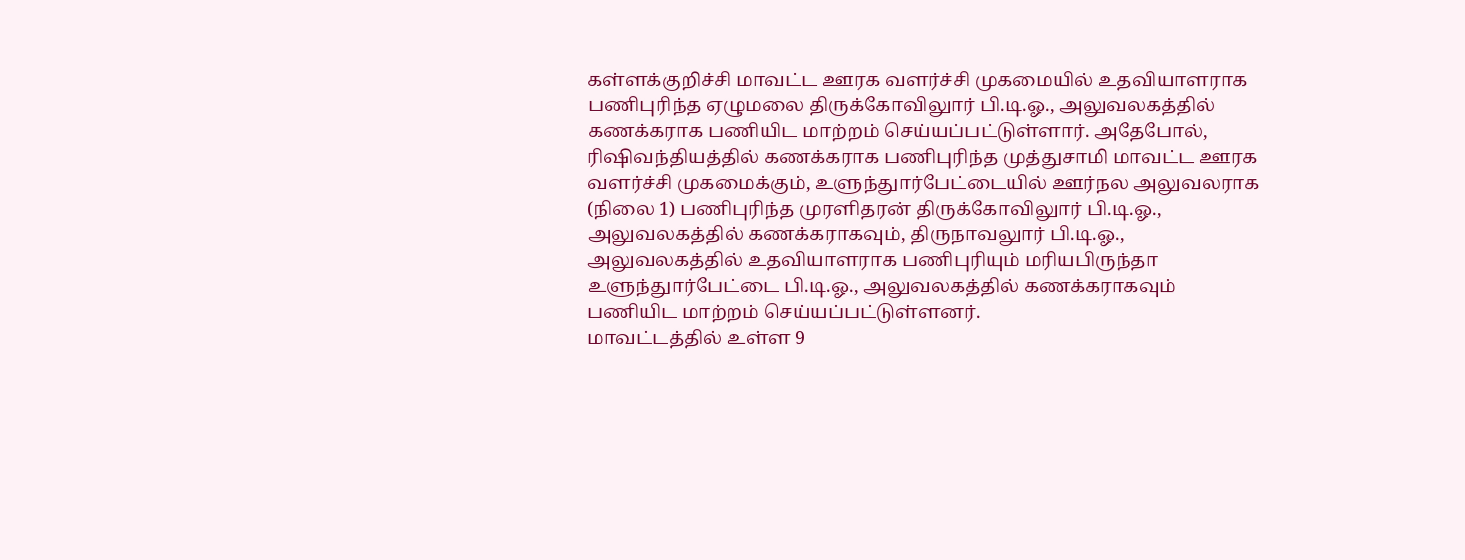கள்ளக்குறிச்சி மாவட்ட ஊரக வளர்ச்சி முகமையில் உதவியாளராக பணிபுரிந்த ஏழுமலை திருக்கோவிலுார் பி.டி.ஓ., அலுவலகத்தில் கணக்கராக பணியிட மாற்றம் செய்யப்பட்டுள்ளார். அதேபோல், ரிஷிவந்தியத்தில் கணக்கராக பணிபுரிந்த முத்துசாமி மாவட்ட ஊரக வளர்ச்சி முகமைக்கும், உளுந்துார்பேட்டையில் ஊர்நல அலுவலராக (நிலை 1) பணிபுரிந்த முரளிதரன் திருக்கோவிலுார் பி.டி.ஓ., அலுவலகத்தில் கணக்கராகவும், திருநாவலுார் பி.டி.ஓ., அலுவலகத்தில் உதவியாளராக பணிபுரியும் மரியபிருந்தா உளுந்துார்பேட்டை பி.டி.ஓ., அலுவலகத்தில் கணக்கராகவும் பணியிட மாற்றம் செய்யப்பட்டுள்ளனர்.
மாவட்டத்தில் உள்ள 9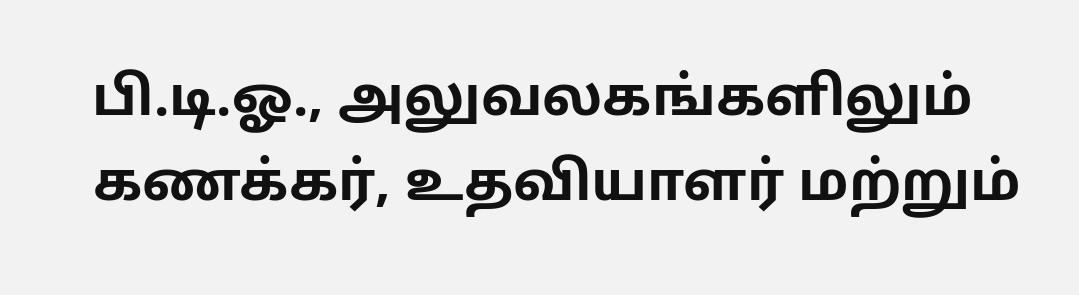பி.டி.ஓ., அலுவலகங்களிலும் கணக்கர், உதவியாளர் மற்றும்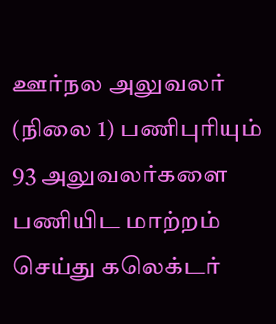ஊர்நல அலுவலர் (நிலை 1) பணிபுரியும் 93 அலுவலர்களை பணியிட மாற்றம் செய்து கலெக்டர்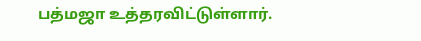பத்மஜா உத்தரவிட்டுள்ளார்.